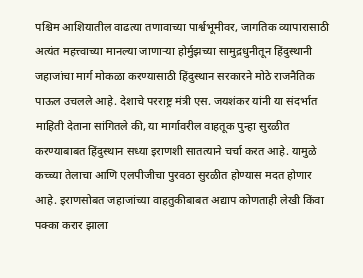पश्चिम आशियातील वाढत्या तणावाच्या पार्श्वभूमीवर, जागतिक व्यापारासाठी अत्यंत महत्त्वाच्या मानल्या जाणाऱ्या होर्मुझच्या सामुद्रधुनीतून हिंदुस्थानी जहाजांचा मार्ग मोकळा करण्यासाठी हिंदुस्थान सरकारने मोठे राजनैतिक पाऊल उचलले आहे. देशाचे परराष्ट्र मंत्री एस. जयशंकर यांनी या संदर्भात माहिती देताना सांगितले की, या मार्गावरील वाहतूक पुन्हा सुरळीत करण्याबाबत हिंदुस्थान सध्या इराणशी सातत्याने चर्चा करत आहे. यामुळे कच्च्या तेलाचा आणि एलपीजीचा पुरवठा सुरळीत होण्यास मदत होणार आहे. इराणसोबत जहाजांच्या वाहतुकीबाबत अद्याप कोणताही लेखी किंवा पक्का करार झाला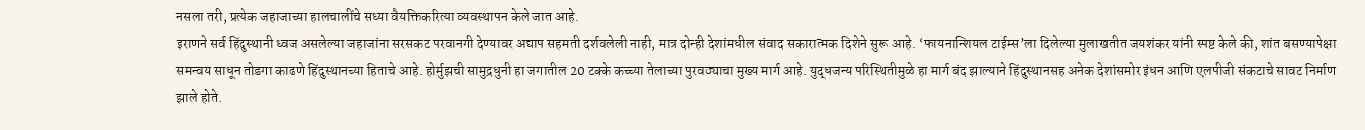नसला तरी, प्रत्येक जहाजाच्या हालचालींचे सध्या वैयक्तिकरित्या व्यवस्थापन केले जात आहे.
इराणने सर्व हिंदुस्थानी ध्वज असलेल्या जहाजांना सरसकट परवानगी देण्यावर अद्याप सहमती दर्शवलेली नाही, मात्र दोन्ही देशांमधील संवाद सकारात्मक दिशेने सुरू आहे. ‘फायनान्शियल टाईम्स’ला दिलेल्या मुलाखतीत जयशंकर यांनी स्पष्ट केले की, शांत बसण्यापेक्षा समन्वय साधून तोडगा काढणे हिंदुस्थानच्या हिताचे आहे. होर्मुझची सामुद्रधुनी हा जगातील 20 टक्के कच्च्या तेलाच्या पुरवठ्याचा मुख्य मार्ग आहे. युद्धजन्य परिस्थितीमुळे हा मार्ग बंद झाल्याने हिंदुस्थानसह अनेक देशांसमोर इंधन आणि एलपीजी संकटाचे सावट निर्माण झाले होते.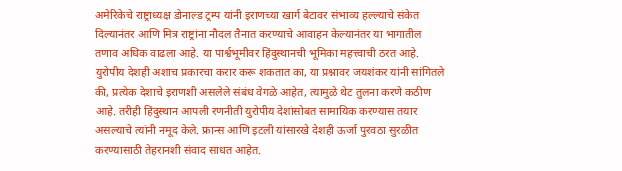अमेरिकेचे राष्ट्राध्यक्ष डोनाल्ड ट्रम्प यांनी इराणच्या खार्ग बेटावर संभाव्य हल्ल्याचे संकेत दिल्यानंतर आणि मित्र राष्ट्रांना नौदल तैनात करण्याचे आवाहन केल्यानंतर या भागातील तणाव अधिक वाढला आहे. या पार्श्वभूमीवर हिंदुस्थानची भूमिका महत्त्वाची ठरत आहे. युरोपीय देशही अशाच प्रकारचा करार करू शकतात का, या प्रश्नावर जयशंकर यांनी सांगितले की, प्रत्येक देशाचे इराणशी असलेले संबंध वेगळे आहेत, त्यामुळे थेट तुलना करणे कठीण आहे. तरीही हिंदुस्थान आपली रणनीती युरोपीय देशांसोबत सामायिक करण्यास तयार असल्याचे त्यांनी नमूद केले. फ्रान्स आणि इटली यांसारखे देशही ऊर्जा पुरवठा सुरळीत करण्यासाठी तेहरानशी संवाद साधत आहेत.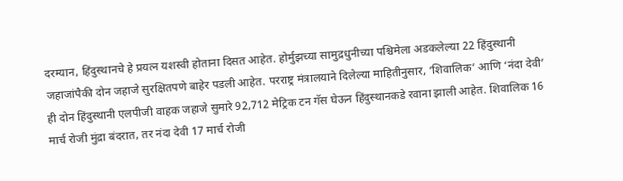दरम्यान, हिंदुस्थानचे हे प्रयत्न यशस्वी होताना दिसत आहेत. होर्मुझच्या सामुद्रधुनीच्या पश्चिमेला अडकलेल्या 22 हिंदुस्थानी जहाजांपैकी दोन जहाजे सुरक्षितपणे बाहेर पडली आहेत. परराष्ट्र मंत्रालयाने दिलेल्या माहितीनुसार, ‘शिवालिक’ आणि ‘नंदा देवी’ ही दोन हिंदुस्थानी एलपीजी वाहक जहाजे सुमारे 92,712 मेट्रिक टन गॅस घेऊन हिंदुस्थानकडे रवाना झाली आहेत. शिवालिक 16 मार्च रोजी मुंद्रा बंदरात, तर नंदा देवी 17 मार्च रोजी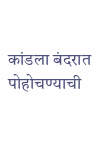कांडला बंदरात पोहोचण्याची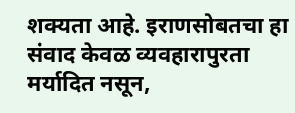शक्यता आहे. इराणसोबतचा हा संवाद केवळ व्यवहारापुरता मर्यादित नसून,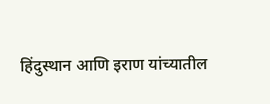हिंदुस्थान आणि इराण यांच्यातील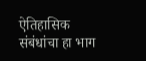ऐतिहासिक संबंधांचा हा भाग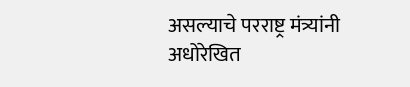असल्याचे परराष्ट्र मंत्र्यांनी अधोरेखित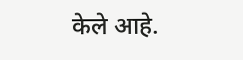केले आहे.